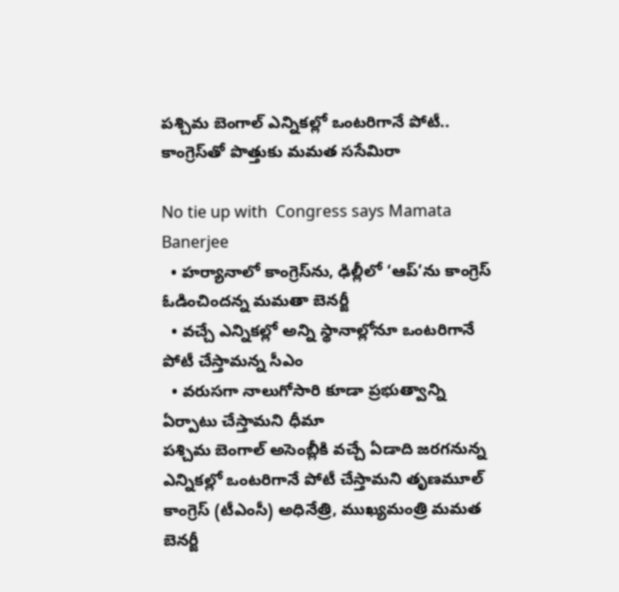పశ్చిమ బెంగాల్ ఎన్నికల్లో ఒంటరిగానే పోటీ.. కాంగ్రెస్‌తో పొత్తుకు మమత ససేమిరా

No tie up with  Congress says Mamata Banerjee
  • హర్యానాలో కాంగ్రెస్‌ను, ఢిల్లీలో ‘ఆప్’ను కాంగ్రెస్ ఓడించిందన్న మమతా బెనర్జీ
  • వచ్చే ఎన్నికల్లో అన్ని స్థానాల్లోనూ ఒంటరిగానే పోటీ చేస్తామన్న సీఎం
  • వరుసగా నాలుగోసారి కూడా ప్రభుత్వాన్ని ఏర్పాటు చేస్తామని ధీమా
పశ్చిమ బెంగాల్ అసెంబ్లీకి వచ్చే ఏడాది జరగనున్న ఎన్నికల్లో ఒంటరిగానే పోటీ చేస్తామని తృణమూల్ కాంగ్రెస్ (టీఎంసీ) అధినేత్రి, ముఖ్యమంత్రి మమత బెనర్జీ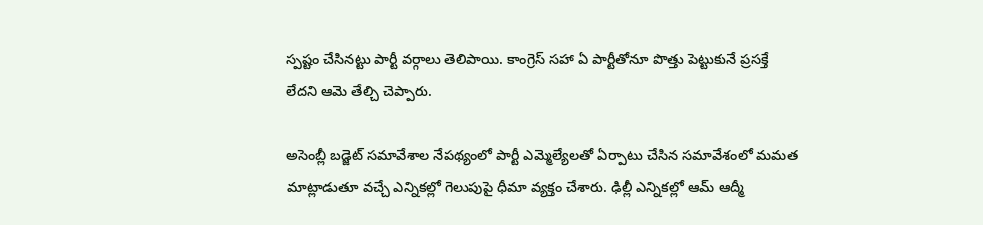స్పష్టం చేసినట్టు పార్టీ వర్గాలు తెలిపాయి. కాంగ్రెస్‌ సహా ఏ పార్టీతోనూ పొత్తు పెట్టుకునే ప్రసక్తే లేదని ఆమె తేల్చి చెప్పారు.

అసెంబ్లీ బడ్జెట్ సమావేశాల నేపథ్యంలో పార్టీ ఎమ్మెల్యేలతో ఏర్పాటు చేసిన సమావేశంలో మమత మాట్లాడుతూ వచ్చే ఎన్నికల్లో గెలుపుపై ధీమా వ్యక్తం చేశారు. ఢిల్లీ ఎన్నికల్లో ఆమ్ ఆద్మీ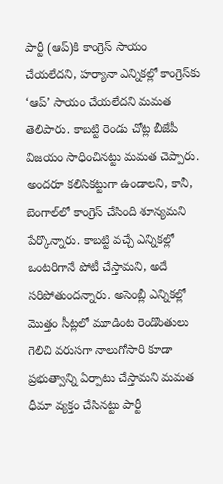పార్టీ (ఆప్)కి కాంగ్రెస్ సాయం చేయలేదని, హర్యానా ఎన్నికల్లో కాంగ్రెస్‌కు ‘ఆప్’ సాయం చేయలేదని మమత తెలిపారు. కాబట్టి రెండు చోట్ల బీజేపీ విజయం సాధించినట్టు మమత చెప్పారు. అందరూ కలిసికట్టుగా ఉండాలని, కానీ, బెంగాల్‌లో కాంగ్రెస్ చేసింది శూన్యమని పేర్కొన్నారు. కాబట్టి వచ్చే ఎన్నికల్లో ఒంటరిగానే పోటీ చేస్తామని, అదే సరిపోతుందన్నారు. అసెంబ్లీ ఎన్నికల్లో మొత్తం సీట్లలో మూడింట రెండొంతులు గెలిచి వరుసగా నాలుగోసారి కూడా ప్రభుత్వాన్ని ఏర్పాటు చేస్తామని మమత ధీమా వ్యక్తం చేసినట్టు పార్టీ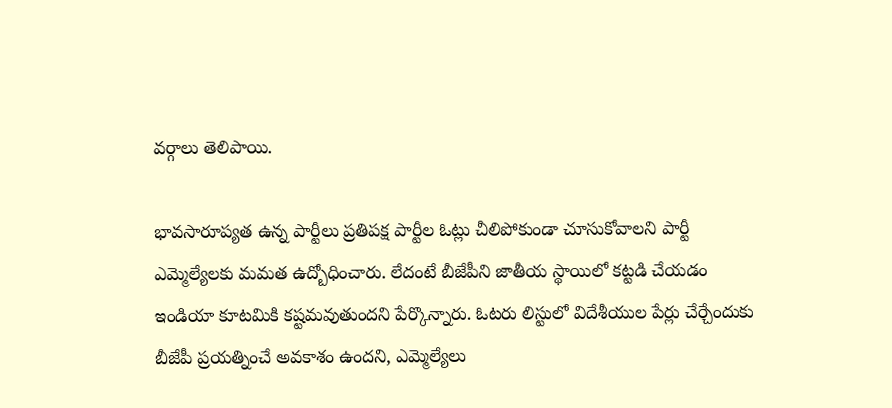వర్గాలు తెలిపాయి.

భావసారూప్యత ఉన్న పార్టీలు ప్రతిపక్ష పార్టీల ఓట్లు చీలిపోకుండా చూసుకోవాలని పార్టీ ఎమ్మెల్యేలకు మమత ఉద్బోధించారు. లేదంటే బీజేపీని జాతీయ స్థాయిలో కట్టడి చేయడం ఇండియా కూటమికి కష్టమవుతుందని పేర్కొన్నారు. ఓటరు లిస్టులో విదేశీయుల పేర్లు చేర్చేందుకు బీజేపీ ప్రయత్నించే అవకాశం ఉందని, ఎమ్మెల్యేలు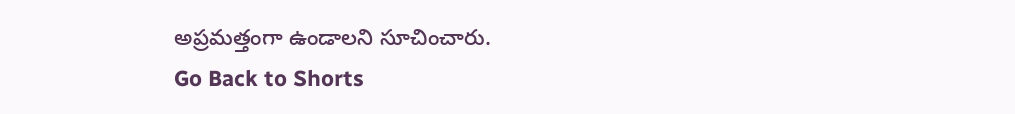అప్రమత్తంగా ఉండాలని సూచించారు.
Go Back to Shorts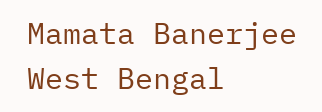Mamata Banerjee
West Bengal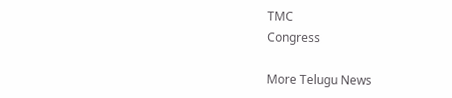TMC
Congress

More Telugu News